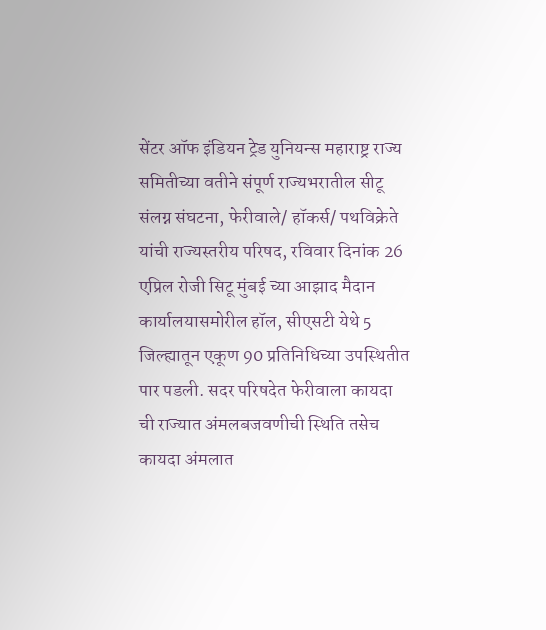सेंटर ऑफ इंडियन ट्रेड युनियन्स महाराष्ट्र राज्य समितीच्या वतीने संपूर्ण राज्यभरातील सीटू संलग्न संघटना, फेरीवाले/ हॉकर्स/ पथविक्रेते यांची राज्यस्तरीय परिषद, रविवार दिनांक 26 एप्रिल रोजी सिटू मुंबई च्या आझाद मैदान कार्यालयासमोरील हॉल, सीएसटी येथे 5 जिल्ह्यातून एकूण 90 प्रतिनिधिच्या उपस्थितीत पार पडली. सदर परिषदेत फेरीवाला कायदा ची राज्यात अंमलबजवणीची स्थिति तसेच कायदा अंमलात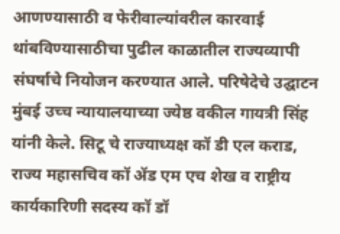आणण्यासाठी व फेरीवाल्यांवरील कारवाई थांबविण्यासाठीचा पुढील काळातील राज्यव्यापी संघर्षाचे नियोजन करण्यात आले. परिषेदेचे उद्घाटन मुंबई उच्च न्यायालयाच्या ज्येष्ठ वकील गायत्री सिंह यांनी केले. सिटू चे राज्याध्यक्ष कॉ डी एल कराड, राज्य महासचिव कॉ ॲड एम एच शेख व राष्ट्रीय कार्यकारिणी सदस्य कॉ डॉ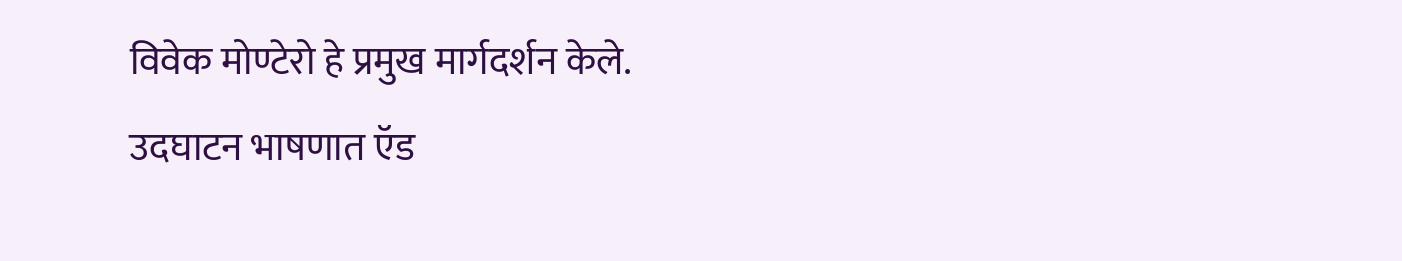विवेक मोण्टेरो हे प्रमुख मार्गदर्शन केले.
उदघाटन भाषणात ऍड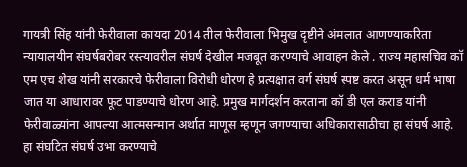गायत्री सिंह यांनी फेरीवाला कायदा 2014 तील फेरीवाला भिमुख दृष्टीने अंमलात आणण्याकरिता न्यायालयीन संघर्षबरोबर रस्त्यावरील संघर्ष देखील मजबूत करण्याचे आवाहन केले . राज्य महासचिव कॉ एम एच शेख यांनी सरकारचे फेरीवाला विरोधी धोरण हे प्रत्यक्षात वर्ग संघर्ष स्पष्ट करत असून धर्म भाषा जात या आधारावर फूट पाडण्याचे धोरण आहे. प्रमुख मार्गदर्शन करताना कॉ डी एल कराड यांनी फेरीवाळ्यांना आपल्या आत्मसन्मान अर्थात माणूस म्हणून जगण्याचा अधिकारासाठीचा हा संघर्ष आहे. हा संघटित संघर्ष उभा करण्याचे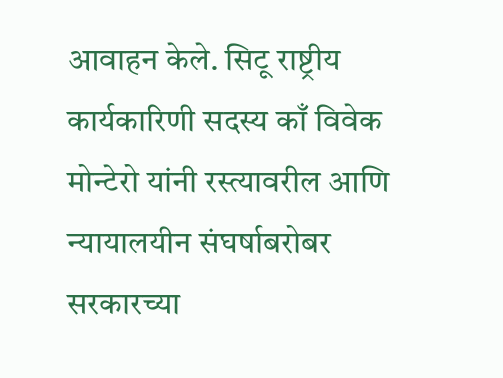आवाहन केले. सिटू राष्ट्रीय कार्यकारिणी सदस्य काँ विवेक मोन्टेरो यांनी रस्त्यावरील आणि न्यायालयीन संघर्षाबरोबर सरकारच्या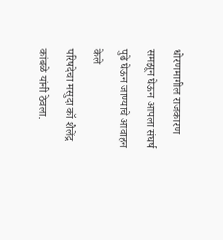धोरणमागील राजकारण समझून घेऊन आपला संघर्ष पुढे घेऊन जाण्याचे आवाहन केले
परिषदेचा मसुदा कॉ शैलेंद्र कांबळे यांनी ठेवला.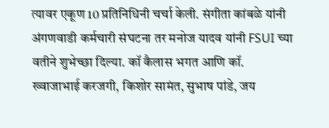त्यावर एकूण 10 प्रतिनिधिनी चर्चा केली. संगीता कांबळे यांनी अंगणवाडी कर्मचारी संघटना तर मनोज यादव यांनी FSUI च्या वतीने शुभेच्छा दिल्या. कॉ कैलास भगत आणि कॉ. ख्वाजाभाई करजगी, किशोर सामंत, सुभाष पांडे, जय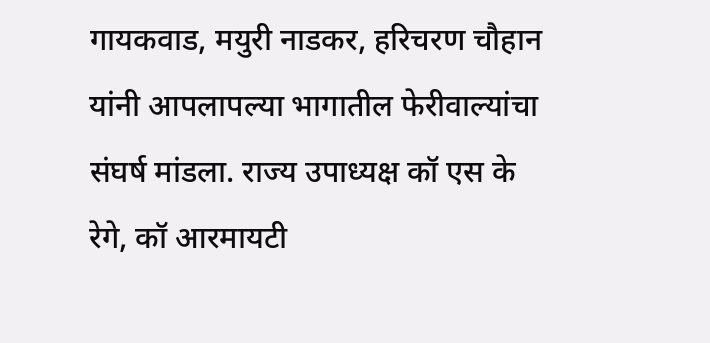गायकवाड, मयुरी नाडकर, हरिचरण चौहान यांनी आपलापल्या भागातील फेरीवाल्यांचा संघर्ष मांडला. राज्य उपाध्यक्ष कॉ एस के रेगे, कॉ आरमायटी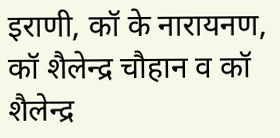इराणी, कॉ के नारायनण, कॉ शैलेन्द्र चौहान व कॉ शैलेन्द्र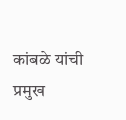कांबळे यांची प्रमुख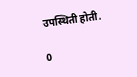उपस्थिती होती.

0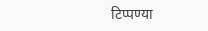टिप्पण्या